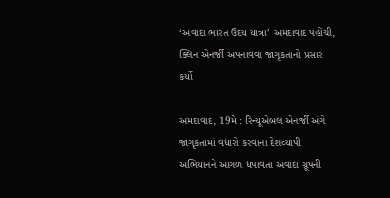‘અવાદા ભારત ઉદય યાત્રા’ અમદાવાદ પહોંચી, ક્લિન એનર્જી અપનાવવા જાગૃકતાનો પ્રસાર કર્યો

અમદાવાદ, 19મે : રિન્યૂએબલ એનર્જી અંગે જાગૃકતામાં વધારો કરવાના દેશવ્યાપી અભિયાનને આગળ ધપાવતા અવાદા ગ્રૂપની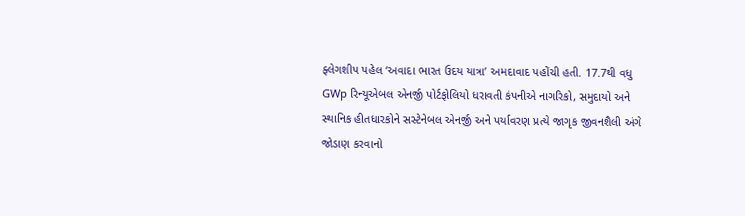ફ્લેગશીપ પહેલ ‘અવાદા ભારત ઉદય યાત્રા’ અમદાવાદ પહોંચી હતી. 17.7થી વધુ GWp રિન્યૂએબલ એનર્જી પોર્ટફોલિયો ધરાવતી કંપનીએ નાગરિકો, સમુદાયો અને સ્થાનિક હીતધારકોને સસ્ટેનેબલ એનર્જી અને પર્યાવરણ પ્રત્યે જાગૃક જીવનશૈલી અંગે જોડાણ કરવાનો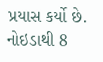પ્રયાસ કર્યો છે. નોઇડાથી 8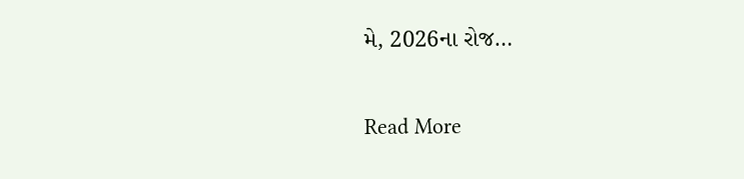મે, 2026ના રોજ…

Read More